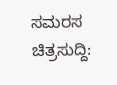ಸಮರಸ ಚಿತ್ರಸುದ್ದಿ: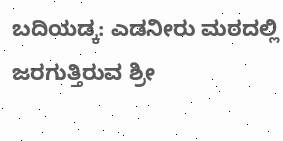ಬದಿಯಡ್ಕ: ಎಡನೀರು ಮಠದಲ್ಲಿ ಜರಗುತ್ತಿರುವ ಶ್ರೀ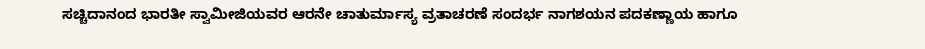ಸಚ್ಚಿದಾನಂದ ಭಾರತೀ ಸ್ವಾಮೀಜಿಯವರ ಆರನೇ ಚಾತುರ್ಮಾಸ್ಯ ವ್ರತಾಚರಣೆ ಸಂದರ್ಭ ನಾಗಶಯನ ಪದಕಣ್ಣಾಯ ಹಾಗೂ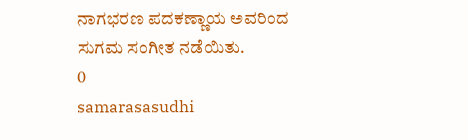ನಾಗಭರಣ ಪದಕಣ್ಣಾಯ ಅವರಿಂದ ಸುಗಮ ಸಂಗೀತ ನಡೆಯಿತು.
0
samarasasudhi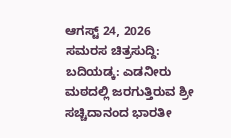ಆಗಸ್ಟ್ 24, 2026
ಸಮರಸ ಚಿತ್ರಸುದ್ದಿ: ಬದಿಯಡ್ಕ: ಎಡನೀರು ಮಠದಲ್ಲಿ ಜರಗುತ್ತಿರುವ ಶ್ರೀ ಸಚ್ಚಿದಾನಂದ ಭಾರತೀ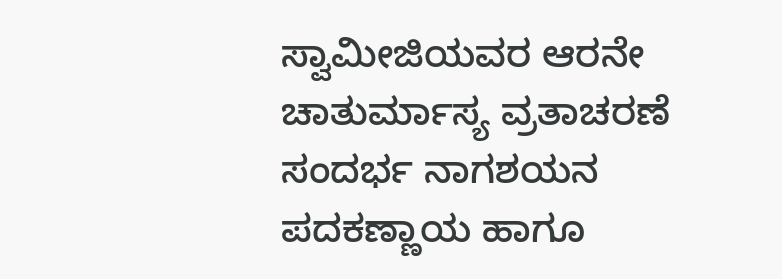ಸ್ವಾಮೀಜಿಯವರ ಆರನೇ ಚಾತುರ್ಮಾಸ್ಯ ವ್ರತಾಚರಣೆ ಸಂದರ್ಭ ನಾಗಶಯನ ಪದಕಣ್ಣಾಯ ಹಾಗೂ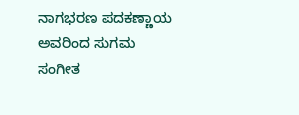ನಾಗಭರಣ ಪದಕಣ್ಣಾಯ ಅವರಿಂದ ಸುಗಮ ಸಂಗೀತ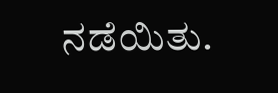ನಡೆಯಿತು.